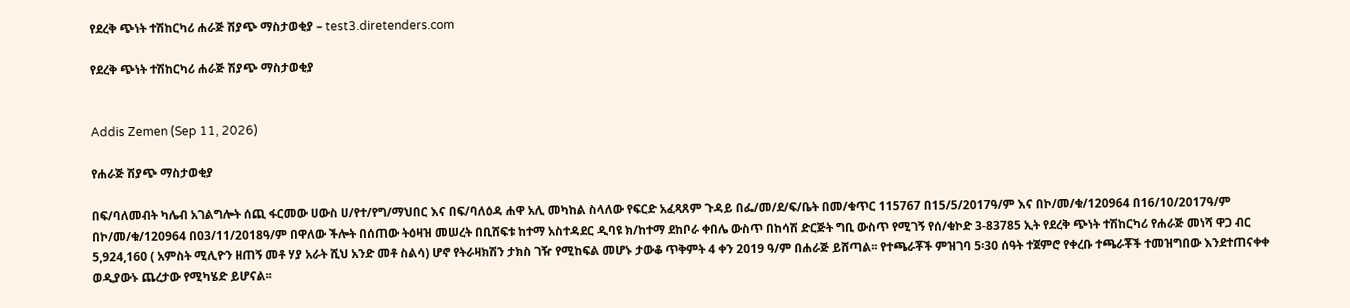የደረቅ ጭነት ተሽከርካሪ ሐራጅ ሽያጭ ማስታወቂያ – test3.diretenders.com

የደረቅ ጭነት ተሽከርካሪ ሐራጅ ሽያጭ ማስታወቂያ


Addis Zemen (Sep 11, 2026)

የሐራጅ ሽያጭ ማስታወቂያ

በፍ/ባለመብት ካሌብ አገልግሎት ሰጪ ፋርመው ሀውስ ሀ/የተ/የግ/ማህበር እና በፍ/ባለዕዳ ሐዋ አሊ መካከል ስላለው የፍርድ አፈጻጸም ጉዳይ በፌ/መ/ደ/ፍ/ቤት በመ/ቁጥር 115767 በ15/5/2017ዓ/ም እና በኮ/መ/ቁ/120964 በ16/10/2017ዓ/ም በኮ/መ/ቁ/120964 በ03/11/2018ዓ/ም በዋለው ችሎት በሰጠው ትዕዛዝ መሠረት በቢሸፍቱ ከተማ አስተዳደር ዲባዩ ክ/ከተማ ደከቦራ ቀበሌ ውስጥ በከሳሽ ድርጅት ግቢ ውስጥ የሚገኝ የሰ/ቁኮድ 3-83785 ኢት የደረቅ ጭነት ተሽከርካሪ የሐራጅ መነሻ ዋጋ ብር 5,924,160 ( አምስት ሚሊዮን ዘጠኝ መቶ ሃያ አራት ሺህ አንድ መቶ ስልሳ) ሆኖ የትራዛክሽን ታክስ ገዥ የሚከፍል መሆኑ ታውቆ ጥቅምት 4 ቀን 2019 ዓ/ም በሐራጅ ይሸጣል፡፡ የተጫራቾች ምዝገባ 5፡30 ሰዓት ተጀምሮ የቀረቡ ተጫራቾች ተመዝግበው እንደተጠናቀቀ ወዲያውኑ ጨረታው የሚካሄድ ይሆናል፡፡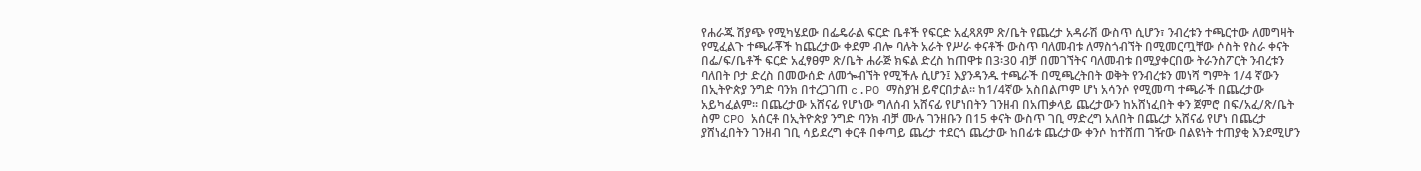የሐራጁ ሽያጭ የሚካሄደው በፌዴራል ፍርድ ቤቶች የፍርድ አፈጻጸም ጽ/ቤት የጨረታ አዳራሽ ውስጥ ሲሆን፣ ንብረቱን ተጫርተው ለመግዛት የሚፈልጉ ተጫራቾች ከጨረታው ቀደም ብሎ ባሉት አራት የሥራ ቀናቶች ውስጥ ባለመብቱ ለማስጎብኘት በሚመርጧቸው ሶስት የስራ ቀናት በፌ/ፍ/ቤቶች ፍርድ አፈፃፀም ጽ/ቤት ሐራጅ ክፍል ድረስ ከጠዋቱ በ3፡30 ብቻ በመገኘትና ባለመብቱ በሚያቀርበው ትራንስፖርት ንብረቱን ባለበት ቦታ ድረስ በመውሰድ ለመጐብኘት የሚችሉ ሲሆን፤ እያንዳንዱ ተጫራች በሚጫረትበት ወቅት የንብረቱን መነሻ ግምት 1/4 ኛውን በኢትዮጵያ ንግድ ባንክ በተረጋገጠ c.PO ማስያዝ ይኖርበታል፡፡ ከ1/4ኛው አስበልጦም ሆነ አሳንሶ የሚመጣ ተጫራች በጨረታው አይካፈልም፡፡ በጨረታው አሸናፊ የሆነው ግለሰብ አሸናፊ የሆነበትን ገንዘብ በአጠቃላይ ጨረታውን ከአሸነፈበት ቀን ጀምሮ በፍ/አፈ/ጽ/ቤት ስም CPO አሰርቶ በኢትዮጵያ ንግድ ባንክ ብቻ ሙሉ ገንዘቡን በ15 ቀናት ውስጥ ገቢ ማድረግ አለበት በጨረታ አሸናፊ የሆነ በጨረታ ያሸነፈበትን ገንዘብ ገቢ ሳይደረግ ቀርቶ በቀጣይ ጨረታ ተደርጎ ጨረታው ከበፊቱ ጨረታው ቀንሶ ከተሸጠ ገዥው በልዩነት ተጠያቂ እንደሚሆን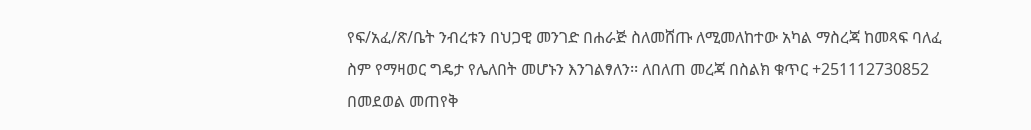የፍ/አፈ/ጽ/ቤት ንብረቱን በህጋዊ መንገድ በሐራጅ ስለመሸጡ ለሚመለከተው አካል ማስረጃ ከመጻፍ ባለፈ ስም የማዛወር ግዴታ የሌለበት መሆኑን እንገልፃለን፡፡ ለበለጠ መረጃ በስልክ ቁጥር +251112730852 በመደወል መጠየቅ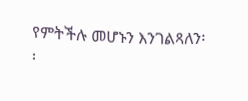የምትችሉ መሆኑን እንገልጻለን፡፡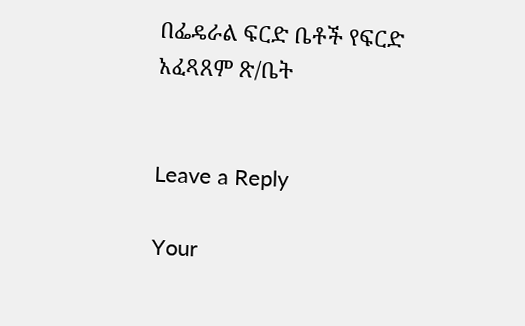በፌዴራል ፍርድ ቤቶች የፍርድ
አፈጻጸም ጽ/ቤት


Leave a Reply

Your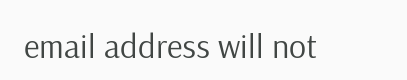email address will not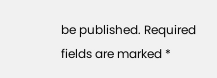be published. Required fields are marked *